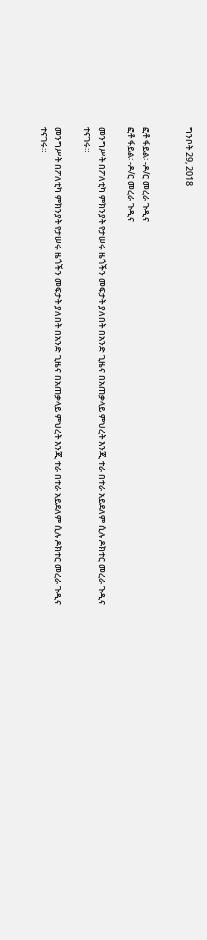ግንቦት 29, 2018


ፎቶ ፋይል፡ -ዶ/ር መረራ ጉዲና
ፎቶ ፋይል፡ -ዶ/ር መረራ ጉዲና

መንግሥት በፖለቲካ ምክንያት የታሠሩ ዜጎችን መፍታት ያለበት በአንድ ጊዜና በአጠቃላይ ምህረት እንጂ ተራ በተራ አይደለም ሲሉ ዶክተር መረራ ጉዲና ተናገሩ።

መንግሥት በፖለቲካ ምክንያት የታሠሩ ዜጎችን መፍታት ያለበት በአንድ ጊዜና በአጠቃላይ ምህረት እንጂ ተራ በተራ አይደለም ሲሉ ዶክተር መረራ ጉዲና ተናገሩ።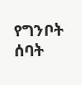የግንቦት ሰባት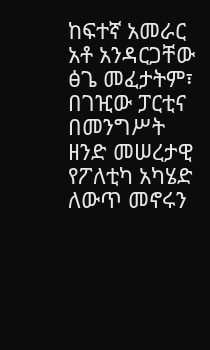ከፍተኛ አመራር አቶ አንዳርጋቸው ፅጌ መፈታትም፣ በገዢው ፓርቲና በመንግሥት ዘንድ መሠረታዊ የፖለቲካ አካሄድ ለውጥ መኖሩን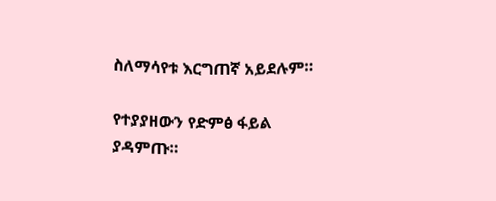ስለማሳየቱ እርግጠኛ አይደሉም።

የተያያዘውን የድምፅ ፋይል ያዳምጡ።